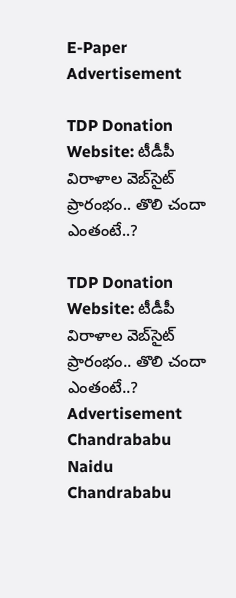E-Paper
Advertisement

TDP Donation Website: టీడీపీ విరాళాల వెబ్‌సైట్‌ ప్రారంభం.. తొలి చందా ఎంతంటే..?

TDP Donation Website: టీడీపీ విరాళాల వెబ్‌సైట్‌ ప్రారంభం.. తొలి చందా ఎంతంటే..?
Advertisement
Chandrababu Naidu
Chandrababu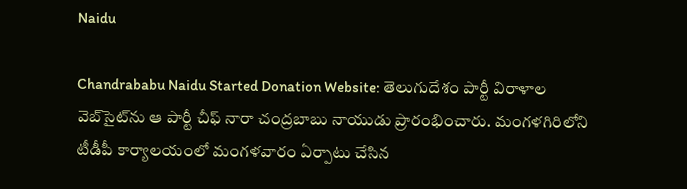Naidu

Chandrababu Naidu Started Donation Website: తెలుగుదేశం పార్టీ విరాళాల వెబ్‌సైట్‌ను ఆ పార్టీ చీఫ్ నారా చంద్రబాబు నాయుడు ప్రారంభించారు. మంగళగిరిలోని టీడీపీ కార్యాలయంలో మంగళవారం ఏర్పాటు చేసిన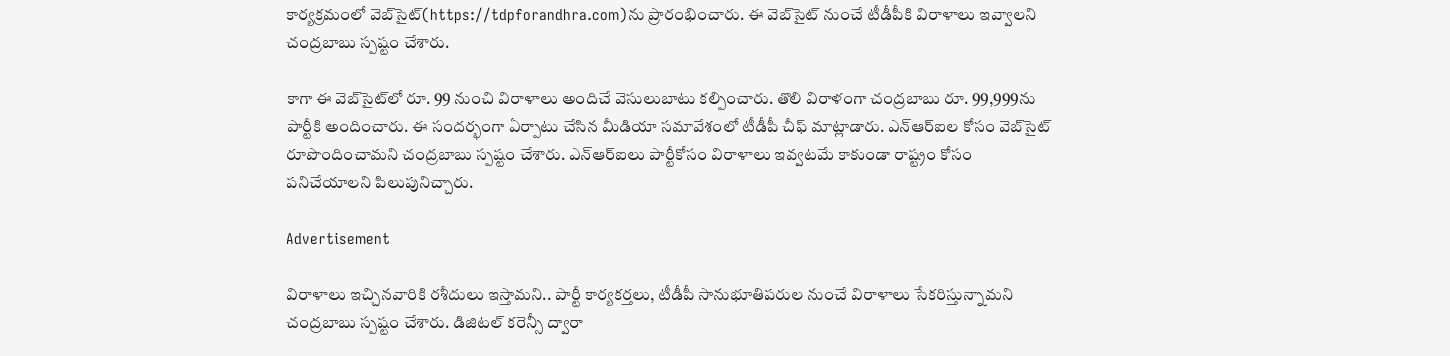కార్యక్రమంలో వెబ్‌సైట్‌(https://tdpforandhra.com)ను ప్రారంభించారు. ఈ వెబ్‌సైట్‌ నుంచే టీడీపీకి విరాళాలు ఇవ్వాలని చంద్రబాబు స్పష్టం చేశారు.

కాగా ఈ వెబ్‌సైట్‌లో రూ. 99 నుంచి విరాళాలు అందిచే వెసులుబాటు కల్పించారు. తొలి విరాళంగా చంద్రబాబు రూ. 99,999ను పార్టీకి అందించారు. ఈ సందర్భంగా ఏర్పాటు చేసిన మీడియా సమావేశంలో టీడీపీ చీఫ్ మాట్లాడారు. ఎన్ఆర్ఐల కోసం వెబ్‌సైట్ రూపొందించామని చంద్రబాబు స్పష్టం చేశారు. ఎన్ఆర్ఐలు పార్టీకోసం విరాళాలు ఇవ్వటమే కాకుండా రాష్ట్రం కోసం పనిచేయాలని పిలుపునిచ్చారు.

Advertisement

విరాళాలు ఇచ్చినవారికి రశీదులు ఇస్తామని.. పార్టీ కార్యకర్తలు, టీడీపీ సానుభూతిపరుల నుంచే విరాళాలు సేకరిస్తున్నామని చంద్రబాబు స్పష్టం చేశారు. డిజిటల్ కరెన్సీ ద్వారా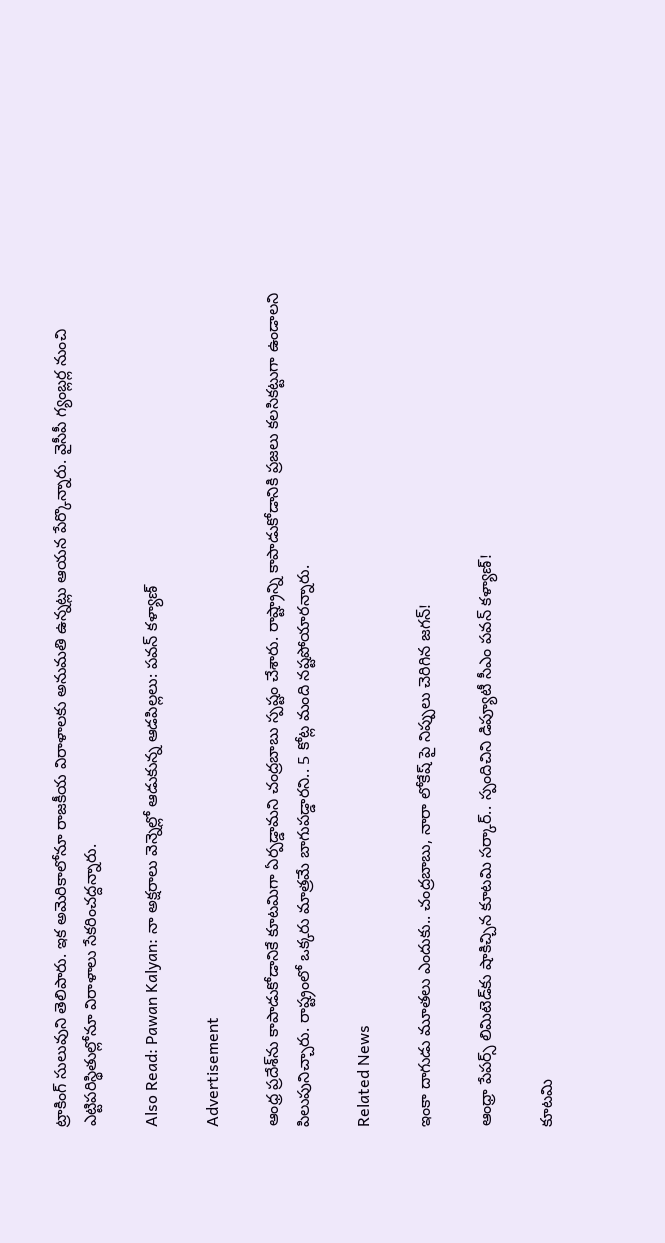ట్రాకింగ్ సులువుని తెలిపారు. ఇక అమెరికాలోనూ రాజకీయ విరాళాలకు అనుమతి ఉన్నట్లు ఆయన పేర్కొన్నారు. వైసీపీ గ్యంబ్లర్ల నుంచి ఎట్టిపరిస్థితుల్లోనూ విరాళాలు సేకరించద్దన్నారు.

Also Read: Pawan Kalyan: నా అక్షరాలు వెన్నెల్లో ఆడుకున్న ఆడపిల్లలు: పవన్ కళ్యాణ్

Advertisement

ఆంధ్ర ప్రదేశ్‌ను కాపాడుకోడానికే కూటమిగా ఏర్పడ్డామని చంద్రబాబు స్పష్టం చేశారు. రాష్ట్రాన్ని కాపాడుకోడానికి ప్రజలు కలసికట్టుగా ఉండాలని పిలుపునిచ్చారు. రాష్ట్రంలో ఒక్కరు మాత్రమే బాగుపడ్డారని.. 5 కోట్ల మంది నష్టపోయారన్నారు.

Related News

ఇంకా దాగుడు మూతలు ఎందుకు.. చంద్రబాబు, నారా లోకేష్ పై నిప్పులు చెరిగిన జగన్!

ఆంధ్రా పేపర్స్ లిమిటెడ్‌కు షాకిచ్చిన కూటమి సర్కార్.. స్పందిచిని డిప్యూటీ సీఎం పవన్ కళ్యాణ్!

కూటమి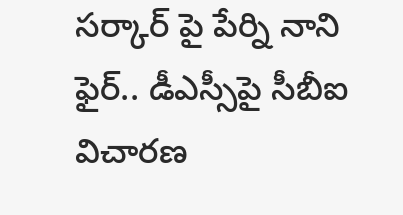సర్కార్ పై పేర్ని నాని ఫైర్.. డీఎస్సీపై సీబీఐ విచారణ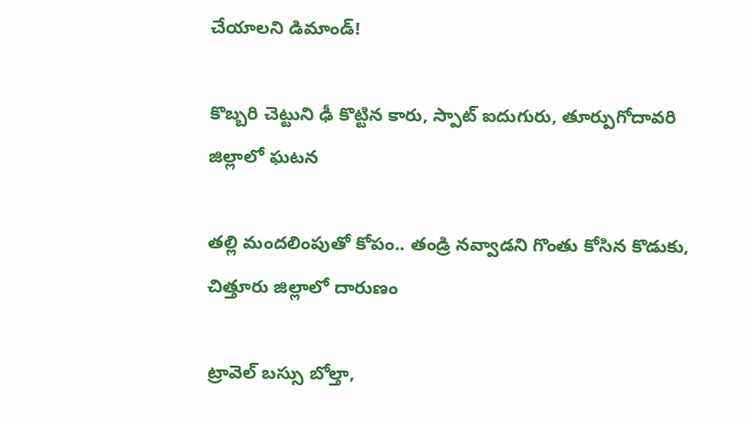చేయాలని డిమాండ్!

కొబ్బరి చెట్టుని ఢీ కొట్టిన కారు, స్పాట్ ఐదుగురు, తూర్పుగోదావరి జిల్లాలో ఘటన

తల్లి మందలింపుతో కోపం.. తండ్రి నవ్వాడని గొంతు కోసిన కొడుకు, చిత్తూరు జిల్లాలో దారుణం

ట్రావెల్ బస్సు బోల్తా,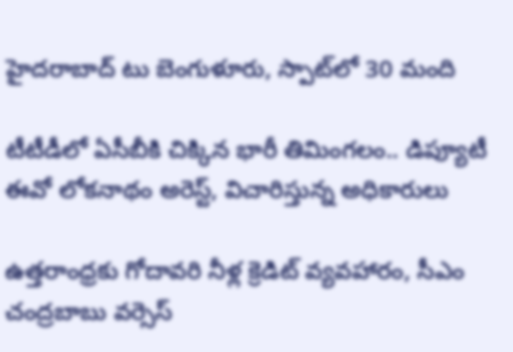హైదరాబాద్ టు బెంగుళూరు, స్పాట్‌లో 30 మంది

టీటీడీలో ఏసీబీకి చిక్కిన భారీ తిమింగలం.. డిప్యూటీ ఈవో లోకనాథం అరెస్ట్, విచారిస్తున్న అధికారులు

ఉత్తరాంధ్రకు గోదావరి నీళ్ల క్రెడిట్ వ్యవహారం, సీఎం చంద్రబాబు వర్సెస్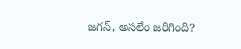జగన్, అసలేం జరిగింది?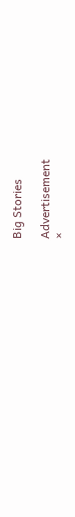Big Stories

Advertisement
×